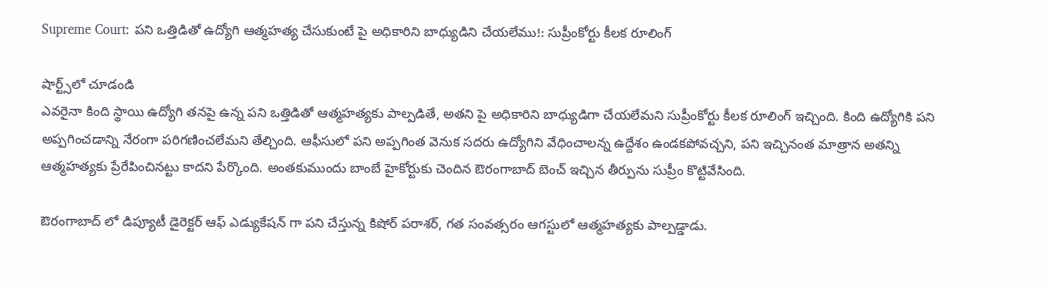Supreme Court: పని ఒత్తిడితో ఉద్యోగి ఆత్మహత్య చేసుకుంటే పై అధికారిని బాధ్యుడిని చేయలేము!: సుప్రీంకోర్టు కీలక రూలింగ్

షార్ట్స్‌లో చూడండి
ఎవరైనా కింది స్థాయి ఉద్యోగి తనపై ఉన్న పని ఒత్తిడితో ఆత్మహత్యకు పాల్పడితే, అతని పై అధికారిని బాధ్యుడిగా చేయలేమని సుప్రీంకోర్టు కీలక రూలింగ్ ఇచ్చింది. కింది ఉద్యోగికి పని అప్పగించడాన్ని నేరంగా పరిగణించలేమని తేల్చింది. ఆఫీసులో పని అప్పగింత వెనుక సదరు ఉద్యోగిని వేధించాలన్న ఉద్దేశం ఉండకపోవచ్చని, పని ఇచ్చినంత మాత్రాన అతన్ని ఆత్మహత్యకు ప్రేరేపించినట్టు కాదని పేర్కొంది. అంతకుముందు బాంబే హైకోర్టుకు చెందిన ఔరంగాబాద్ బెంచ్ ఇచ్చిన తీర్పును సుప్రీం కొట్టివేసింది.

ఔరంగాబాద్ లో డిప్యూటీ డైరెక్టర్ ఆఫ్ ఎడ్యుకేషన్ గా పని చేస్తున్న కిషోర్ పరాశర్, గత సంవత్సరం ఆగస్టులో ఆత్మహత్యకు పాల్పడ్డాడు.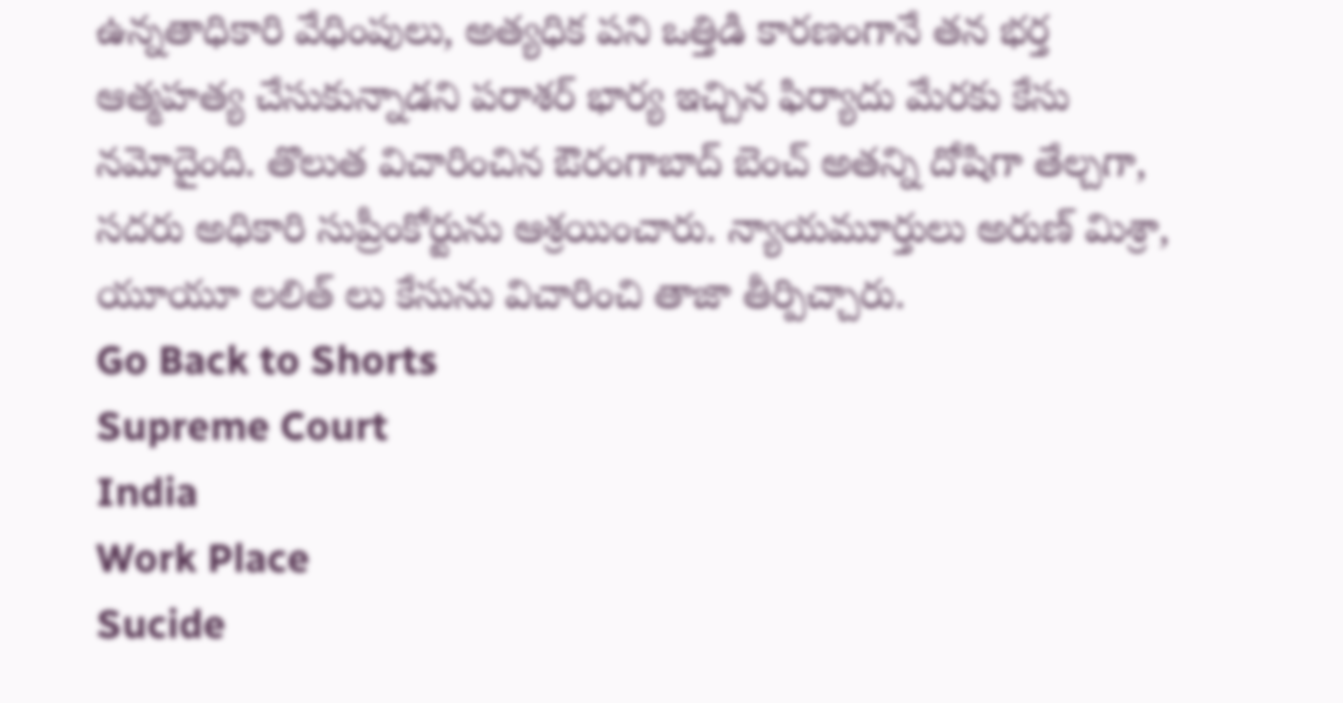ఉన్నతాధికారి వేధింపులు, అత్యధిక పని ఒత్తిడి కారణంగానే తన భర్త ఆత్మహత్య చేసుకున్నాడని పరాశర్ భార్య ఇచ్చిన ఫిర్యాదు మేరకు కేసు నమోదైంది. తొలుత విచారించిన ఔరంగాబాద్ బెంచ్ అతన్ని దోషిగా తేల్చగా, సదరు అధికారి సుప్రీంకోర్టును ఆశ్రయించారు. న్యాయమూర్తులు అరుణ్ మిశ్రా, యూయూ లలిత్ లు కేసును విచారించి తాజా తీర్పిచ్చారు.
Go Back to Shorts
Supreme Court
India
Work Place
Sucide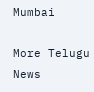Mumbai

More Telugu News